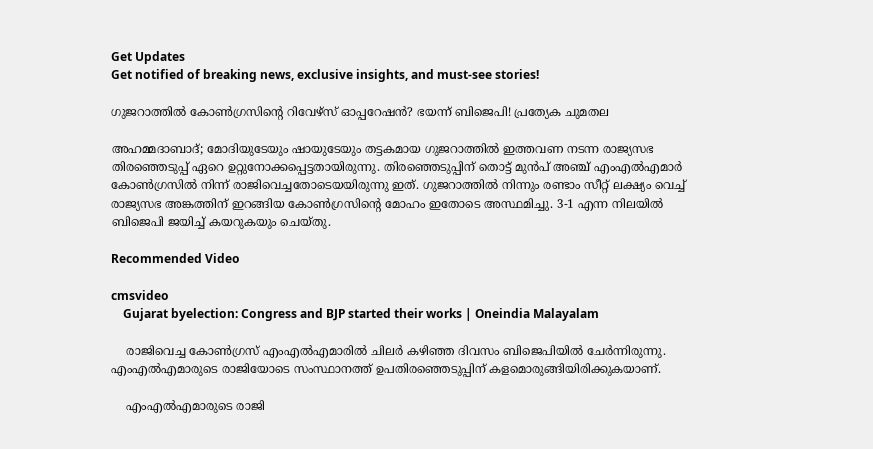Get Updates
Get notified of breaking news, exclusive insights, and must-see stories!

ഗുജറാത്തിൽ കോൺഗ്രസിന്റെ റിവേഴ്സ് ഓപ്പറേഷൻ? ഭയന്ന് ബിജെപി! പ്രത്യേക ചുമതല

അഹമ്മദാബാദ്; മോദിയുടേയും ഷായുടേയും തട്ടകമായ ഗുജറാത്തിൽ ഇത്തവണ നടന്ന രാജ്യസഭ തിരഞ്ഞെടുപ്പ് ഏറെ ഉറ്റുനോക്കപ്പെട്ടതായിരുന്നു. തിരഞ്ഞെടുപ്പിന് തൊട്ട് മുൻപ് അഞ്ച് എംഎൽഎമാർ കോൺഗ്രസിൽ നിന്ന് രാജിവെച്ചതോടെയയിരുന്നു ഇത്. ഗുജറാത്തിൽ നിന്നും രണ്ടാം സീറ്റ് ലക്ഷ്യം വെച്ച് രാജ്യസഭ അങ്കത്തിന് ഇറങ്ങിയ കോൺഗ്രസിന്റെ മോഹം ഇതോടെ അസ്ഥമിച്ചു. 3-1 എന്ന നിലയിൽ ബിജെപി ജയിച്ച് കയറുകയും ചെയ്തു.

Recommended Video

cmsvideo
    Gujarat byelection: Congress and BJP started their works | Oneindia Malayalam

    രാജിവെച്ച കോൺഗ്രസ് എംഎൽഎമാരിൽ ചിലർ കഴിഞ്ഞ ദിവസം ബിജെപിയിൽ ചേർന്നിരുന്നു. എംഎൽഎമാരുടെ രാജിയോടെ സംസ്ഥാനത്ത് ഉപതിരഞ്ഞെടുപ്പിന് കളമൊരുങ്ങിയിരിക്കുകയാണ്.

    എംഎൽഎമാരുടെ രാജി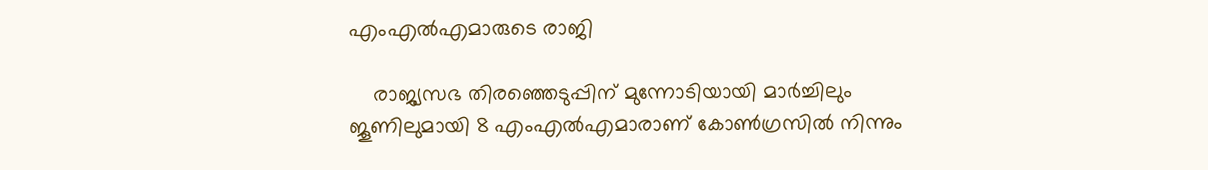എംഎൽഎമാരുടെ രാജി

    രാജ്യസഭ തിരഞ്ഞെടുപ്പിന് മുന്നോടിയായി മാർച്ചിലും ജൂണിലുമായി 8 എംഎൽഎമാരാണ് കോൺഗ്രസിൽ നിന്നും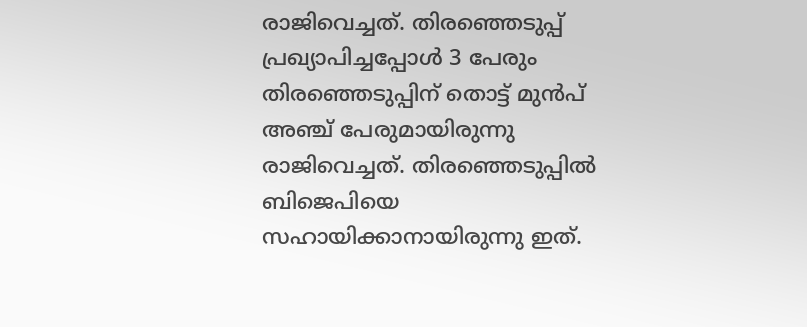രാജിവെച്ചത്. തിരഞ്ഞെടുപ്പ് പ്രഖ്യാപിച്ചപ്പോൾ 3 പേരും തിരഞ്ഞെടുപ്പിന് തൊട്ട് മുൻപ് അഞ്ച് പേരുമായിരുന്നു രാജിവെച്ചത്. തിരഞ്ഞെടുപ്പിൽ ബിജെപിയെ സഹായിക്കാനായിരുന്നു ഇത്.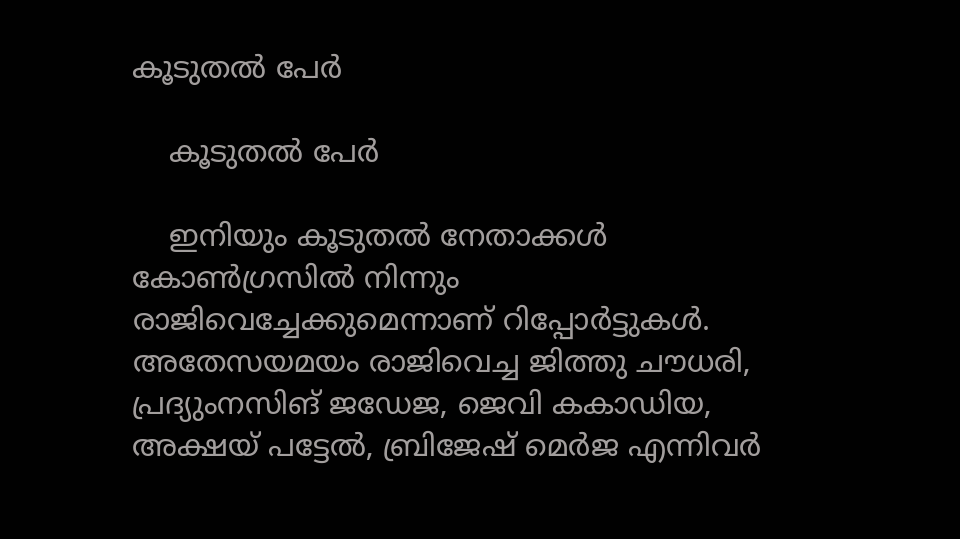കൂടുതൽ പേർ

    കൂടുതൽ പേർ

    ഇനിയും കൂടുതൽ നേതാക്കൾ കോൺഗ്രസിൽ നിന്നും രാജിവെച്ചേക്കുമെന്നാണ് റിപ്പോർട്ടുകൾ. അതേസയമയം രാജിവെച്ച ജിത്തു ചൗധരി, പ്രദ്യുംനസിങ് ജഡേജ, ജെവി കകാഡിയ, അക്ഷയ് പട്ടേല്‍, ബ്രിജേഷ് മെര്‍ജ എന്നിവർ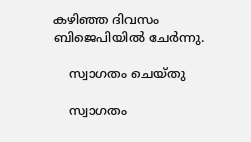കഴിഞ്ഞ ദിവസം ബിജെപിയിൽ ചേർന്നു.

    സ്വാഗതം ചെയ്തു

    സ്വാഗതം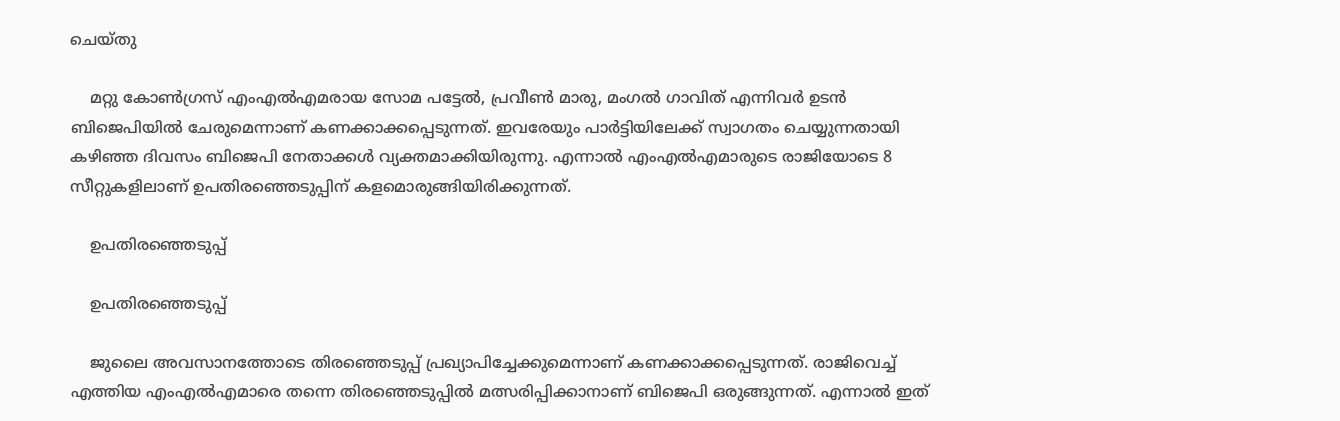ചെയ്തു

    മറ്റു കോണ്‍ഗ്രസ് എംഎല്‍എമരായ സോമ പട്ടേല്‍, പ്രവീണ്‍ മാരു, മംഗല്‍ ഗാവിത് എന്നിവർ ഉടൻ ബിജെപിയിൽ ചേരുമെന്നാണ് കണക്കാക്കപ്പെടുന്നത്. ഇവരേയും പാർട്ടിയിലേക്ക് സ്വാഗതം ചെയ്യുന്നതായി കഴിഞ്ഞ ദിവസം ബിജെപി നേതാക്കൾ വ്യക്തമാക്കിയിരുന്നു. എന്നാൽ എംഎൽഎമാരുടെ രാജിയോടെ 8 സീറ്റുകളിലാണ് ഉപതിരഞ്ഞെടുപ്പിന് കളമൊരുങ്ങിയിരിക്കുന്നത്.

    ഉപതിരഞ്ഞെടുപ്പ്

    ഉപതിരഞ്ഞെടുപ്പ്

    ജുലൈ അവസാനത്തോടെ തിരഞ്ഞെടുപ്പ് പ്രഖ്യാപിച്ചേക്കുമെന്നാണ് കണക്കാക്കപ്പെടുന്നത്. രാജിവെച്ച് എത്തിയ എംഎൽഎമാരെ തന്നെ തിരഞ്ഞെടുപ്പിൽ മത്സരിപ്പിക്കാനാണ് ബിജെപി ഒരുങ്ങുന്നത്. എന്നാൽ ഇത്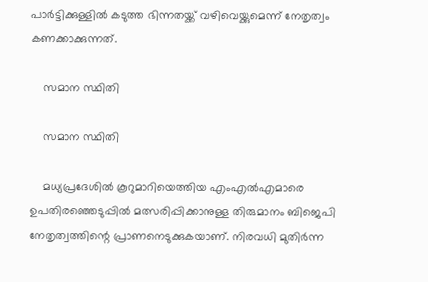പാർട്ടിക്കുള്ളിൽ കടുത്ത ഭിന്നതയ്ക്ക് വഴിവെയ്ക്കുമെന്ന് നേതൃത്വം കണക്കാക്കുന്നത്.

    സമാന സ്ഥിതി

    സമാന സ്ഥിതി

    മധ്യപ്രദേശിൽ കൂറുമാറിയെത്തിയ എംഎൽഎമാരെ ഉപതിരഞ്ഞെടുപ്പിൽ മത്സരിപ്പിക്കാനുള്ള തിരുമാനം ബിജെപി നേതൃത്വത്തിന്റെ പ്രാണനെടുക്കുകയാണ്. നിരവധി മുതിർന്ന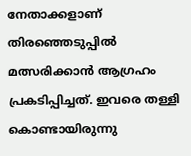നേതാക്കളാണ് തിരഞ്ഞെടുപ്പിൽ മത്സരിക്കാൻ ആഗ്രഹം പ്രകടിപ്പിച്ചത്. ഇവരെ തള്ളി കൊണ്ടായിരുന്നു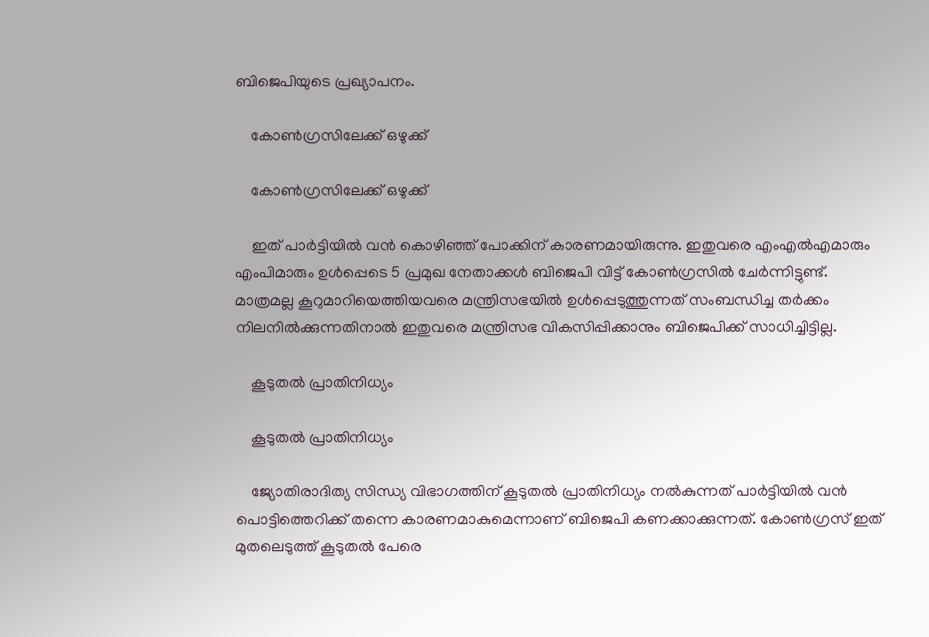ബിജെപിയുടെ പ്രഖ്യാപനം.

    കോൺഗ്രസിലേക്ക് ഒഴുക്ക്

    കോൺഗ്രസിലേക്ക് ഒഴുക്ക്

    ഇത് പാർട്ടിയിൽ വൻ കൊഴിഞ്ഞ് പോക്കിന് കാരണമായിരുന്നു. ഇതുവരെ എംഎൽഎമാരും എംപിമാരും ഉൾപ്പെടെ 5 പ്രമുഖ നേതാക്കൾ ബിജെപി വിട്ട് കോൺഗ്രസിൽ ചേർന്നിട്ടുണ്ട്. മാത്രമല്ല കൂറുമാറിയെത്തിയവരെ മന്ത്രിസഭയിൽ ഉൾപ്പെടുത്തുന്നത് സംബന്ധിച്ച തർക്കം നിലനിൽക്കുന്നതിനാൽ ഇതുവരെ മന്ത്രിസഭ വികസിപ്പിക്കാനും ബിജെപിക്ക് സാധിച്ചിട്ടില്ല.

    കൂടുതൽ പ്രാതിനിധ്യം

    കൂടുതൽ പ്രാതിനിധ്യം

    ജ്യോതിരാദിത്യ സിന്ധ്യ വിഭാഗത്തിന് കൂടുതൽ പ്രാതിനിധ്യം നൽകുന്നത് പാർട്ടിയിൽ വൻ പൊട്ടിത്തെറിക്ക് തന്നെ കാരണമാകുമെന്നാണ് ബിജെപി കണക്കാക്കുന്നത്. കോൺഗ്രസ് ഇത് മുതലെടുത്ത് കൂടുതൽ പേരെ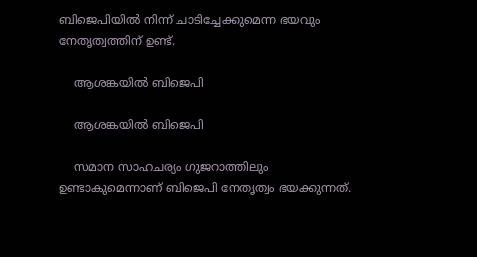ബിജെപിയിൽ നിന്ന് ചാടിച്ചേക്കുമെന്ന ഭയവും നേതൃത്വത്തിന് ഉണ്ട്.

    ആശങ്കയിൽ ബിജെപി

    ആശങ്കയിൽ ബിജെപി

    സമാന സാഹചര്യം ഗുജറാത്തിലും ഉണ്ടാകുമെന്നാണ് ബിജെപി നേതൃത്വം ഭയക്കുന്നത്.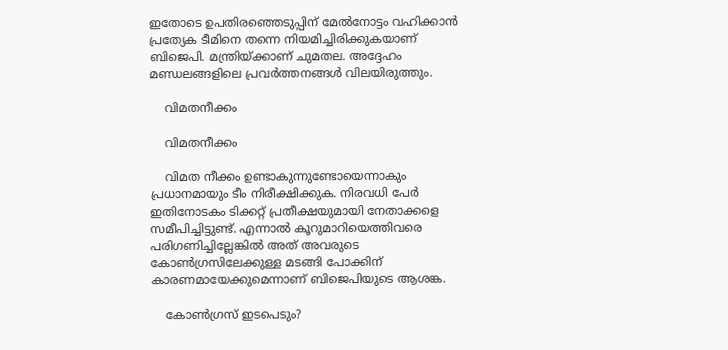ഇതോടെ ഉപതിരഞ്ഞെടുപ്പിന് മേൽനോട്ടം വഹിക്കാൻ പ്രത്യേക ടീമിനെ തന്നെ നിയമിച്ചിരിക്കുകയാണ് ബിജെപി. മന്ത്രിയ്ക്കാണ് ചുമതല. അദ്ദേഹം മണ്ഡലങ്ങളിലെ പ്രവർത്തനങ്ങൾ വിലയിരുത്തും.

    വിമതനീക്കം

    വിമതനീക്കം

    വിമത നീക്കം ഉണ്ടാകുന്നുണ്ടോയെന്നാകും പ്രധാനമായും ടീം നിരീക്ഷിക്കുക. നിരവധി പേർ ഇതിനോടകം ടിക്കറ്റ് പ്രതീക്ഷയുമായി നേതാക്കളെ സമീപിച്ചിട്ടുണ്ട്. എന്നാൽ കൂറുമാറിയെത്തിവരെ പരിഗണിച്ചില്ലേങ്കിൽ അത് അവരുടെ കോൺഗ്രസിലേക്കുള്ള മടങ്ങി പോക്കിന് കാരണമായേക്കുമെന്നാണ് ബിജെപിയുടെ ആശങ്ക.

    കോൺഗ്രസ് ഇടപെടും?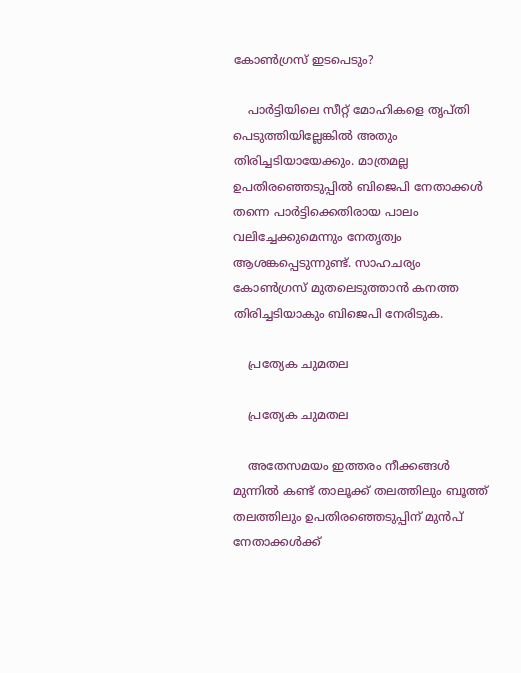കോൺഗ്രസ് ഇടപെടും?

    പാർട്ടിയിലെ സീറ്റ് മോഹികളെ തൃപ്തി പെടുത്തിയില്ലേങ്കിൽ അതും തിരിച്ചടിയായേക്കും. മാത്രമല്ല ഉപതിരഞ്ഞെടുപ്പിൽ ബിജെപി നേതാക്കൾ തന്നെ പാർട്ടിക്കെതിരായ പാലം വലിച്ചേക്കുമെന്നും നേതൃത്വം ആശങ്കപ്പെടുന്നുണ്ട്. സാഹചര്യം കോൺഗ്രസ് മുതലെടുത്താൻ കനത്ത തിരിച്ചടിയാകും ബിജെപി നേരിടുക.

    പ്രത്യേക ചുമതല

    പ്രത്യേക ചുമതല

    അതേസമയം ഇത്തരം നീക്കങ്ങൾ മുന്നിൽ കണ്ട് താലൂക്ക് തലത്തിലും ബൂത്ത് തലത്തിലും ഉപതിരഞ്ഞെടുപ്പിന് മുൻപ് നേതാക്കൾക്ക്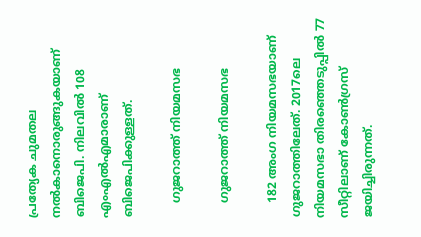പ്രത്യേക ചുമതല നൽകാനൊരുങ്ങുകയാണ് ബിജെപി. നിലവിൽ 108 എംഎൽഎമാരാണ് ബിജെപിക്കുള്ളത്.

    ഗുജറാത്ത് നിയമസഭ

    ഗുജറാത്ത് നിയമസഭ

    182 അംഗ നിയമസഭയാണ് ഗുജറാത്തിലേത്. 2017ലെ നിയമസഭാ തിരഞ്ഞെടുപ്പില്‍ 77 സീറ്റിലാണ് കോണ്‍ഗ്രസ് ജയിച്ചിരുന്നത്.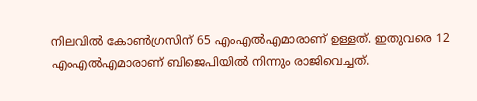നിലവില്‍ കോണ്‍ഗ്രസിന് 65 എംഎൽഎമാരാണ് ഉള്ളത്. ഇതുവരെ 12 എംഎൽഎമാരാണ് ബിജെപിയിൽ നിന്നും രാജിവെച്ചത്.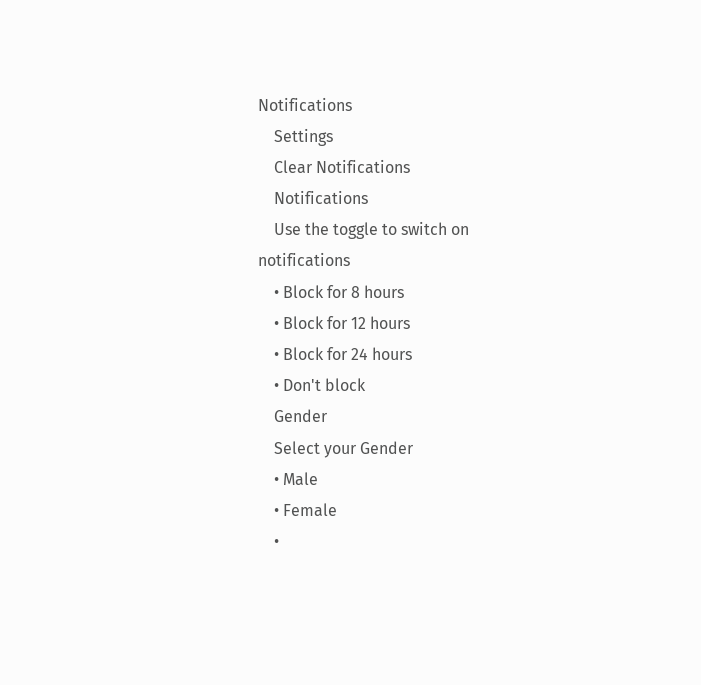Notifications
    Settings
    Clear Notifications
    Notifications
    Use the toggle to switch on notifications
    • Block for 8 hours
    • Block for 12 hours
    • Block for 24 hours
    • Don't block
    Gender
    Select your Gender
    • Male
    • Female
    •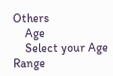Others
    Age
    Select your Age Range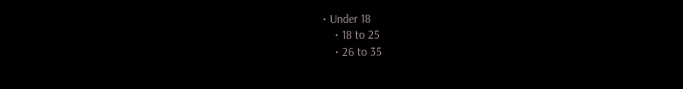• Under 18
    • 18 to 25
    • 26 to 35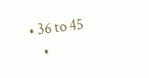• 36 to 45
    •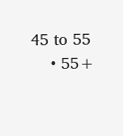45 to 55
    • 55+